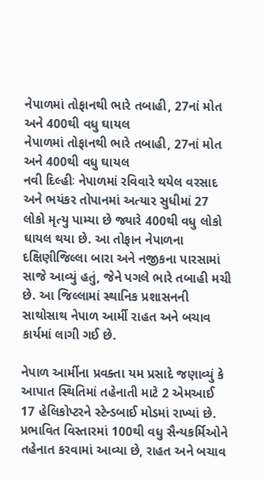નેપાળમાં તોફાનથી ભારે તબાહી, 27નાં મોત અને 400થી વધુ ઘાયલ
નેપાળમાં તોફાનથી ભારે તબાહી, 27નાં મોત અને 400થી વધુ ઘાયલ
નવી દિલ્હીઃ નેપાળમાં રવિવારે થયેલ વરસાદ અને ભયંકર તોપાનમાં અત્યાર સુધીમાં 27 લોકો મૃત્યુ પામ્યા છે જ્યારે 400થી વધુ લોકો ઘાયલ થયા છે. આ તોફાન નેપાળના દક્ષિણીજિલ્લા બારા અને નજીકના પારસામાં સાજે આવ્યું હતું, જેને પગલે ભારે તબાહી મચી છે. આ જિલ્લામાં સ્થાનિક પ્રશાસનની સાથોસાથ નેપાળ આર્મી રાહત અને બચાવ કાર્યમાં લાગી ગઈ છે.

નેપાળ આર્મીના પ્રવક્તા યમ પ્રસાદે જણાવ્યું કે આપાત સ્થિતિમાં તહેનાતી માટે 2 એમઆઈ 17 હેલિકોપ્ટરને સ્ટેન્ડબાઈ મોડમાં રાખ્યાં છે. પ્રભાવિત વિસ્તારમાં 100થી વધુ સૈન્યકર્મિઓને તહેનાત કરવામાં આવ્યા છે, રાહત અને બચાવ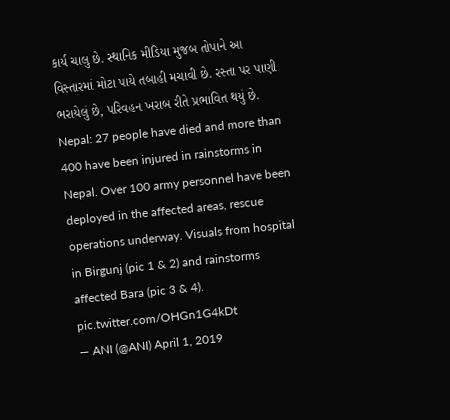કાર્ય ચાલુ છે. સ્થાનિક મીડિયા મુજબ તોપાને આ વિસ્તારમાં મોટા પાયે તબાહી મચાવી છે. રસ્તા પર પાણી ભરાયેલું છે, પરિવહન ખરાબ રીતે પ્રભાવિત થયું છે.
Nepal: 27 people have died and more than 400 have been injured in rainstorms in Nepal. Over 100 army personnel have been deployed in the affected areas, rescue operations underway. Visuals from hospital in Birgunj (pic 1 & 2) and rainstorms affected Bara (pic 3 & 4). pic.twitter.com/OHGn1G4kDt
— ANI (@ANI) April 1, 2019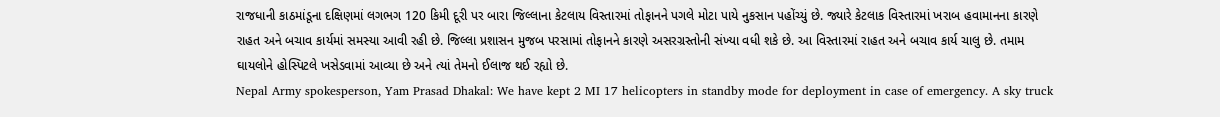રાજધાની કાઠમાંડૂના દક્ષિણમાં લગભગ 120 કિમી દૂરી પર બારા જિલ્લાના કેટલાય વિસ્તારમાં તોફાનને પગલે મોટા પાયે નુકસાન પહોંચ્યું છે. જ્યારે કેટલાક વિસ્તારમાં ખરાબ હવામાનના કારણે રાહત અને બચાવ કાર્યમાં સમસ્યા આવી રહી છે. જિલ્લા પ્રશાસન મુજબ પરસામાં તોફાનને કારણે અસરગ્રસ્તોની સંખ્યા વધી શકે છે. આ વિસ્તારમાં રાહત અને બચાવ કાર્ય ચાલુ છે. તમામ ઘાયલોને હોસ્પિટલે ખસેડવામાં આવ્યા છે અને ત્યાં તેમનો ઈલાજ થઈ રહ્યો છે.
Nepal Army spokesperson, Yam Prasad Dhakal: We have kept 2 MI 17 helicopters in standby mode for deployment in case of emergency. A sky truck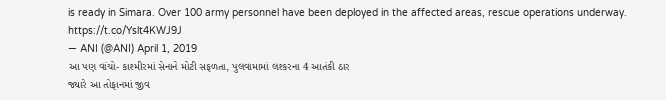is ready in Simara. Over 100 army personnel have been deployed in the affected areas, rescue operations underway. https://t.co/Yslt4KWJ9J
— ANI (@ANI) April 1, 2019
આ પણ વાંચો- કાશ્મીરમાં સેનાને મોટી સફળતા, પુલવામામાં લશ્કરના 4 આતંકી ઠાર
જ્યારે આ તોફાનમાં જીવ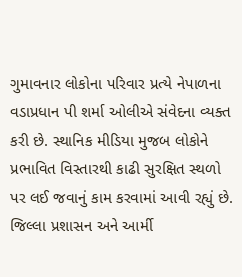ગુમાવનાર લોકોના પરિવાર પ્રત્યે નેપાળના વડાપ્રધાન પી શર્મા ઓલીએ સંવેદના વ્યક્ત કરી છે. સ્થાનિક મીડિયા મુજબ લોકોને પ્રભાવિત વિસ્તારથી કાઢી સુરક્ષિત સ્થળો પર લઈ જવાનું કામ કરવામાં આવી રહ્યું છે. જિલ્લા પ્રશાસન અને આર્મી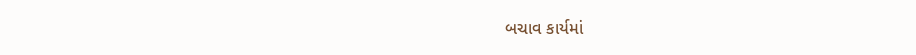બચાવ કાર્યમાં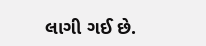લાગી ગઈ છે.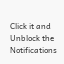Click it and Unblock the Notifications